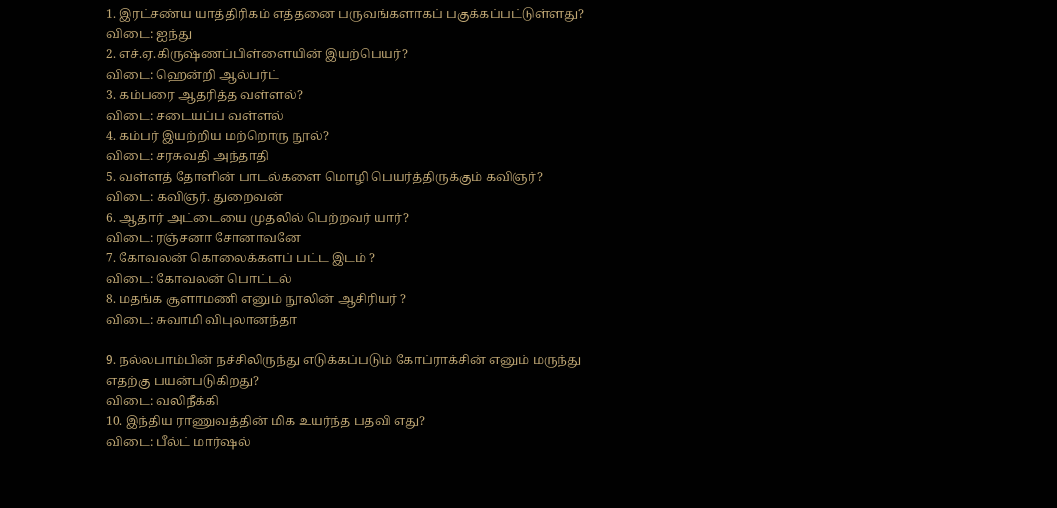1. இரட்சண்ய யாத்திரிகம் எத்தனை பருவங்களாகப் பகுக்கப்பட்டுள்ளது?
விடை: ஐந்து
2. எச்.ஏ.கிருஷ்ணப்பிள்ளையின் இயற்பெயர்?
விடை: ஹென்றி ஆல்பர்ட்
3. கம்பரை ஆதரித்த வள்ளல்?
விடை: சடையப்ப வள்ளல்
4. கம்பர் இயற்றிய மற்றொரு நூல்?
விடை: சரசுவதி அந்தாதி
5. வள்ளத் தோளின் பாடல்களை மொழி பெயர்த்திருக்கும் கவிஞர்?
விடை: கவிஞர். துறைவன்
6. ஆதார் அட்டையை முதலில் பெற்றவர் யார்?
விடை: ரஞ்சனா சோனாவனே
7. கோவலன் கொலைக்களப் பட்ட இடம் ?
விடை: கோவலன் பொட்டல்
8. மதங்க சூளாமணி எனும் நூலின் ஆசிரியர் ?
விடை: சுவாமி விபுலானந்தா

9. நல்லபாம்பின் நச்சிலிருந்து எடுக்கப்படும் கோப்ராக்சின் எனும் மருந்து எதற்கு பயன்படுகிறது?
விடை: வலிநீக்கி
10. இந்திய ராணுவத்தின் மிக உயர்ந்த பதவி எது?
விடை: பீல்ட் மார்ஷல்